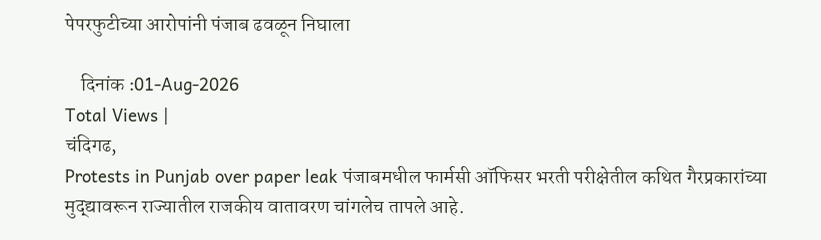पेपरफुटीच्या आरोपांनी पंजाब ढवळून निघाला

    दिनांक :01-Aug-2026
Total Views |
चंदिगढ,
Protests in Punjab over paper leak पंजाबमधील फार्मसी ऑफिसर भरती परीक्षेतील कथित गैरप्रकारांच्या मुद्द्यावरून राज्यातील राजकीय वातावरण चांगलेच तापले आहे.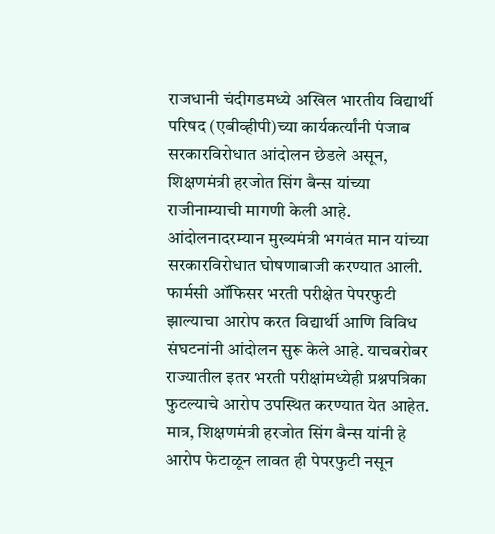राजधानी चंदीगडमध्ये अखिल भारतीय विद्यार्थी परिषद (एबीव्हीपी)च्या कार्यकर्त्यांनी पंजाब सरकारविरोधात आंदोलन छेडले असून, शिक्षणमंत्री हरजोत सिंग बैन्स यांच्या राजीनाम्याची मागणी केली आहे. आंदोलनादरम्यान मुख्यमंत्री भगवंत मान यांच्या सरकारविरोधात घोषणाबाजी करण्यात आली. फार्मसी ऑफिसर भरती परीक्षेत पेपरफुटी झाल्याचा आरोप करत विद्यार्थी आणि विविध संघटनांनी आंदोलन सुरू केले आहे. याचबरोबर राज्यातील इतर भरती परीक्षांमध्येही प्रश्नपत्रिका फुटल्याचे आरोप उपस्थित करण्यात येत आहेत. मात्र, शिक्षणमंत्री हरजोत सिंग बैन्स यांनी हे आरोप फेटाळून लावत ही पेपरफुटी नसून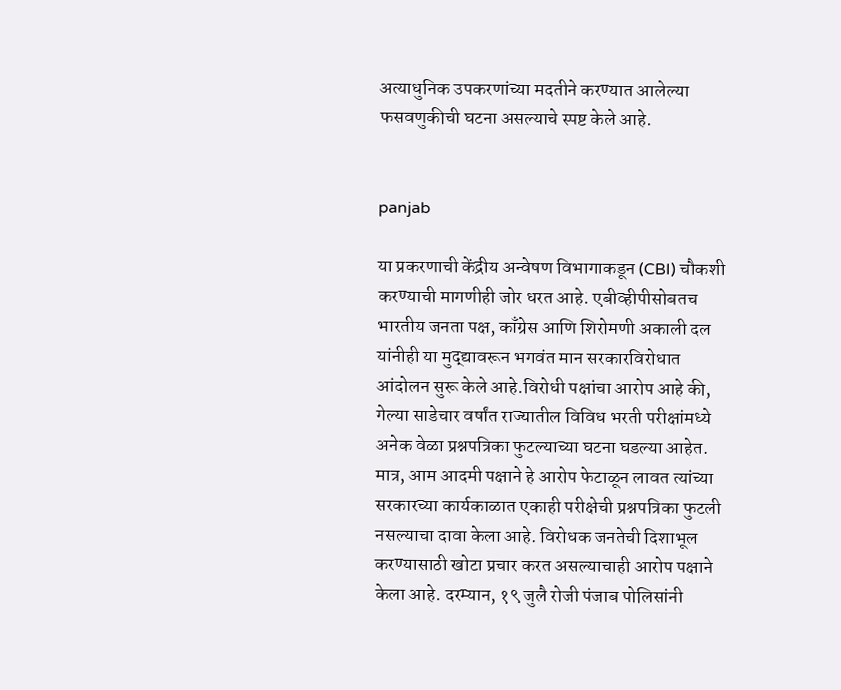अत्याधुनिक उपकरणांच्या मदतीने करण्यात आलेल्या फसवणुकीची घटना असल्याचे स्पष्ट केले आहे.


panjab

या प्रकरणाची केंद्रीय अन्वेषण विभागाकडून (CBI) चौकशी करण्याची मागणीही जोर धरत आहे. एबीव्हीपीसोबतच भारतीय जनता पक्ष, काँग्रेस आणि शिरोमणी अकाली दल यांनीही या मुद्द्यावरून भगवंत मान सरकारविरोधात आंदोलन सुरू केले आहे.विरोधी पक्षांचा आरोप आहे की, गेल्या साडेचार वर्षांत राज्यातील विविध भरती परीक्षांमध्ये अनेक वेळा प्रश्नपत्रिका फुटल्याच्या घटना घडल्या आहेत. मात्र, आम आदमी पक्षाने हे आरोप फेटाळून लावत त्यांच्या सरकारच्या कार्यकाळात एकाही परीक्षेची प्रश्नपत्रिका फुटली नसल्याचा दावा केला आहे. विरोधक जनतेची दिशाभूल करण्यासाठी खोटा प्रचार करत असल्याचाही आरोप पक्षाने केला आहे. दरम्यान, १९ जुलै रोजी पंजाब पोलिसांनी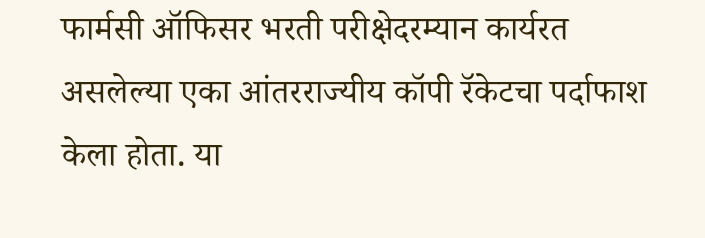फार्मसी ऑफिसर भरती परीक्षेदरम्यान कार्यरत असलेल्या एका आंतरराज्यीय कॉपी रॅकेटचा पर्दाफाश केला होता. या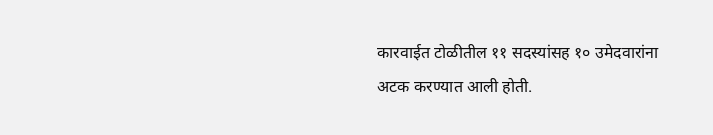कारवाईत टोळीतील ११ सदस्यांसह १० उमेदवारांना अटक करण्यात आली होती.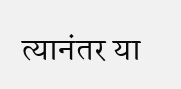त्यानंतर या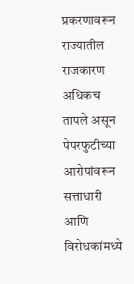प्रकरणावरून राज्यातील राजकारण अधिकच तापले असून पेपरफुटीच्या आरोपांवरून सत्ताधारी आणि विरोधकांमध्ये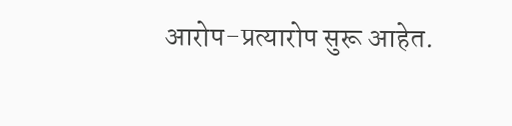आरोप-प्रत्यारोप सुरू आहेत.